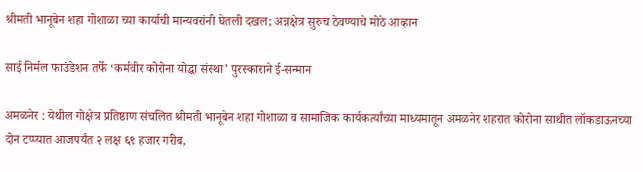श्रीमती भानूबेन शहा गोशाळा च्या कार्याची मान्यवरांनी घेतली दखल; अन्नक्षेत्र सुरुच ठेवण्याचे मोठे आव्हान

साई निर्मल फाउंडेशन तर्फे ‘कर्मवीर कोरोना योद्धा संस्था’ पुरस्काराने ई-सन्मान

अमळनेर : येथील गोक्षेत्र प्रतिष्ठाण संचलित श्रीमती भानूबेन शहा गोशाळा व सामाजिक कार्यकर्त्यांच्या माध्यमातून अमळनेर शहरात कोरोना साथीत लॉकडाऊनच्या दोन टप्प्यात आजपर्यंत २ लक्ष ६९ हजार गरीब,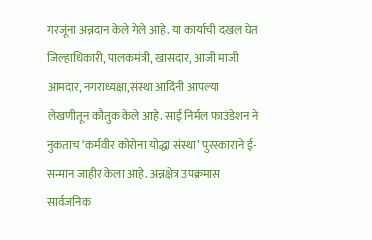गरजूंना अन्नदान केले गेले आहे. या कार्याची दखल घेत जिल्हाधिकारी, पालकमंत्री, खासदार, आजी माजी आमदार, नगराध्यक्षा,संस्था आदिंनी आपल्या लेखणीतून कौतुक केले आहे. साई निर्मल फाउंडेशन ने नुकताच ‘कर्मवीर कोरोना योद्धा संस्था’ पुरस्काराने ई-सन्मान जाहीर केला आहे. अन्नक्षेत्र उपक्रमास सार्वजनिक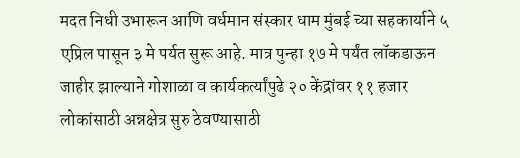मदत निधी उभारून आणि वर्धमान संस्कार धाम मुंबई च्या सहकार्याने ५ एप्रिल पासून ३ मे पर्यत सुरू आहे. मात्र पुन्हा १७ मे पर्यंत लॉकडाऊन जाहीर झाल्याने गोशाळा व कार्यकर्त्यांपुढे २० केंद्रांवर ११ हजार लोकांसाठी अन्नक्षेत्र सुरु ठेवण्यासाठी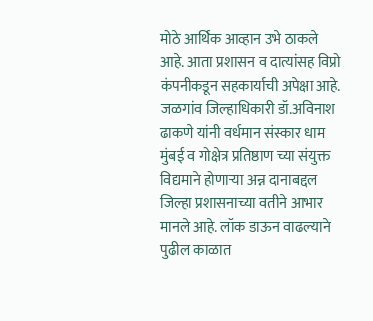मोठे आर्थिक आव्हान उभे ठाकले आहे. आता प्रशासन व दात्यांसह विप्रो कंपनीकडून सहकार्याची अपेक्षा आहे.
जळगांव जिल्हाधिकारी डॉ.अविनाश ढाकणे यांनी वर्धमान संस्कार धाम मुंबई व गोक्षेत्र प्रतिष्ठाण च्या संयुक्त विद्यमाने होणाऱ्या अन्न दानाबद्दल जिल्हा प्रशासनाच्या वतीने आभार मानले आहे. लॉक डाऊन वाढल्याने पुढील काळात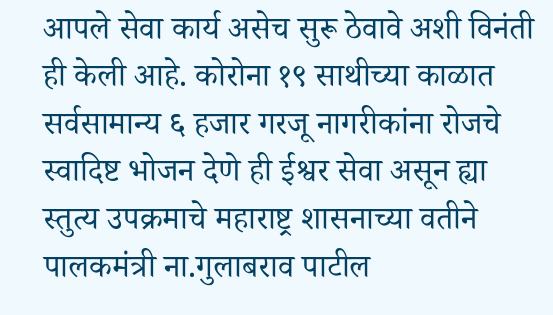आपले सेवा कार्य असेच सुरू ठेवावे अशी विनंती ही केली आहे. कोरोना १९ साथीच्या काळात सर्वसामान्य ६ हजार गरजू नागरीकांना रोजचे स्वादिष्ट भोजन देणे ही ईश्वर सेवा असून ह्या स्तुत्य उपक्रमाचे महाराष्ट्र शासनाच्या वतीने पालकमंत्री ना.गुलाबराव पाटील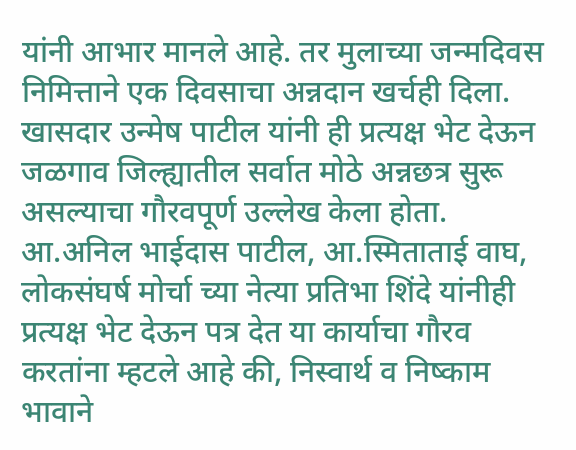यांनी आभार मानले आहे. तर मुलाच्या जन्मदिवस निमित्ताने एक दिवसाचा अन्नदान खर्चही दिला. खासदार उन्मेष पाटील यांनी ही प्रत्यक्ष भेट देऊन जळगाव जिल्ह्यातील सर्वात मोठे अन्नछत्र सुरू असल्याचा गौरवपूर्ण उल्लेख केला होता.
आ.अनिल भाईदास पाटील, आ.स्मिताताई वाघ, लोकसंघर्ष मोर्चा च्या नेत्या प्रतिभा शिंदे यांनीही प्रत्यक्ष भेट देऊन पत्र देत या कार्याचा गौरव करतांना म्हटले आहे की, निस्वार्थ व निष्काम भावाने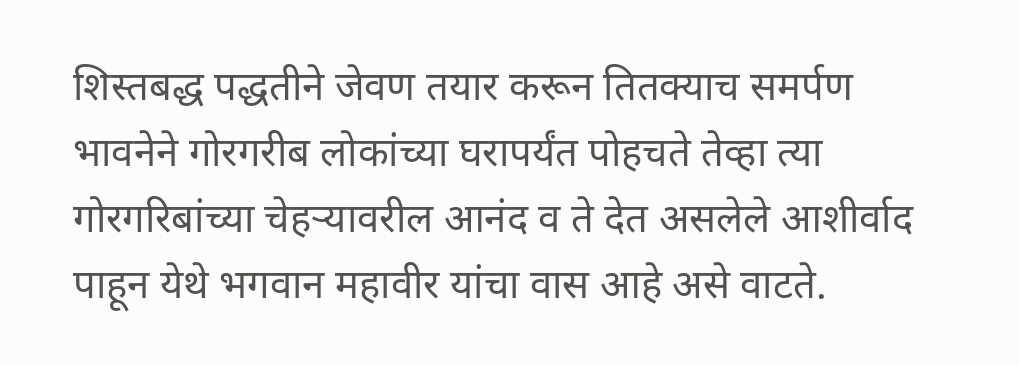शिस्तबद्ध पद्धतीने जेवण तयार करून तितक्याच समर्पण भावनेने गोरगरीब लोकांच्या घरापर्यंत पोहचते तेव्हा त्या गोरगरिबांच्या चेहऱ्यावरील आनंद व ते देत असलेले आशीर्वाद पाहून येथे भगवान महावीर यांचा वास आहे असे वाटते.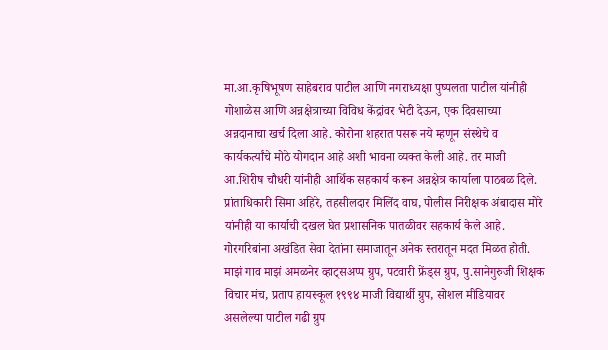मा.आ.कृषिभूषण साहेबराव पाटील आणि नगराध्यक्षा पुष्पलता पाटील यांनीही गोशाळेस आणि अन्नक्षेत्राच्या विविध केंद्रांवर भेटी देऊन, एक दिवसाच्या अन्नदानाचा खर्च दिला आहे. कोरोना शहरात पसरू नये म्हणून संस्थेचे व कार्यकर्त्यांचे मोठे योगदान आहे अशी भावना व्यक्त केली आहे. तर माजी आ.शिरीष चौधरी यांनीही आर्थिक सहकार्य करून अन्नक्षेत्र कार्याला पाठबळ दिले. प्रांताधिकारी सिमा अहिरे, तहसीलदार मिलिंद वाघ, पोलीस निरीक्षक अंबादास मोरे यांनीही या कार्याची दखल घेत प्रशासनिक पातळीवर सहकार्य केले आहे.
गोरगरिबांना अखंडित सेवा देतांना समाजातून अनेक स्तरातून मदत मिळत होती. माझं गाव माझं अमळनेर व्हाट्सअप्प ग्रुप, पटवारी फ्रेंड्स ग्रुप, पु.सानेगुरुजी शिक्षक विचार मंच, प्रताप हायस्कूल १९९४ माजी विद्यार्थी ग्रुप, सोशल मीडियावर असलेल्या पाटील गढी ग्रुप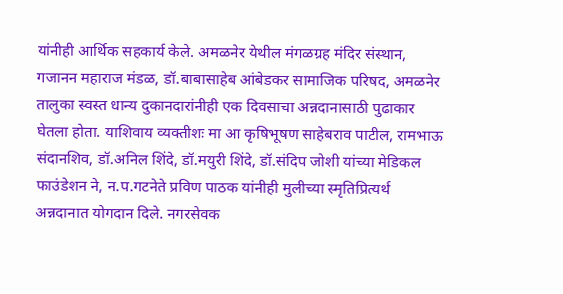यांनीही आर्थिक सहकार्य केले. अमळनेर येथील मंगळग्रह मंदिर संस्थान, गजानन महाराज मंडळ, डॉ.बाबासाहेब आंबेडकर सामाजिक परिषद, अमळनेर तालुका स्वस्त धान्य दुकानदारांनीही एक दिवसाचा अन्नदानासाठी पुढाकार घेतला होता. याशिवाय व्यक्तीशः मा आ कृषिभूषण साहेबराव पाटील, रामभाऊ संदानशिव, डॉ.अनिल शिंदे, डॉ.मयुरी शिंदे, डॉ.संदिप जोशी यांच्या मेडिकल फाउंडेशन ने, न.प.गटनेते प्रविण पाठक यांनीही मुलीच्या स्मृतिप्रित्यर्थ अन्नदानात योगदान दिले. नगरसेवक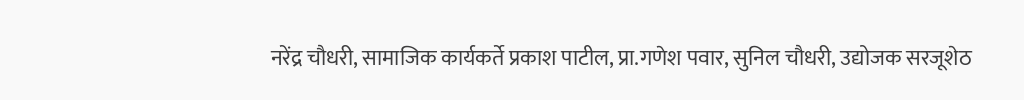नरेंद्र चौधरी, सामाजिक कार्यकर्ते प्रकाश पाटील, प्रा.गणेश पवार, सुनिल चौधरी, उद्योजक सरजूशेठ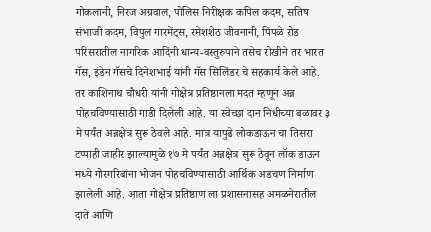गोकलानी, निरज अग्रवाल, पोलिस निरीक्षक कपिल कदम, सतिष संभाजी कदम, विपुल गारमेंट्स, रमेशशेठ जीवनानी, पिंपळे रोड परिसरातील नागरिक आदिंनी धान्य-वस्तुरुपाने तसेच रोखीने तर भारत गॅस, इंडेन गॅसचे दिनेशभाई यांनी गॅस सिलिंडर चे सहकार्य केले आहे. तर काशिनाथ चौधरी यांनी गोक्षेत्र प्रतिष्ठानला मदत म्हणून अन्न पोहचविण्यासाठी गाडी दिलेली आहे. या स्वेच्छा दान निधीच्या बळावर ३ मे पर्यंत अन्नक्षेत्र सुरू ठेवले आहे. मात्र यापुढे लोकडाऊन चा तिसरा टप्पाही जाहीर झाल्यामुळे १७ मे पर्यंत अन्नक्षेत्र सुरू ठेवून लॉक डाऊन मध्ये गोरगरिबांना भोजन पोहचविण्यासाठी आर्थिक अडचण निर्माण झालेली आहे. आता गोक्षेत्र प्रतिष्ठाण ला प्रशासनासह अमळनेरातील दाते आणि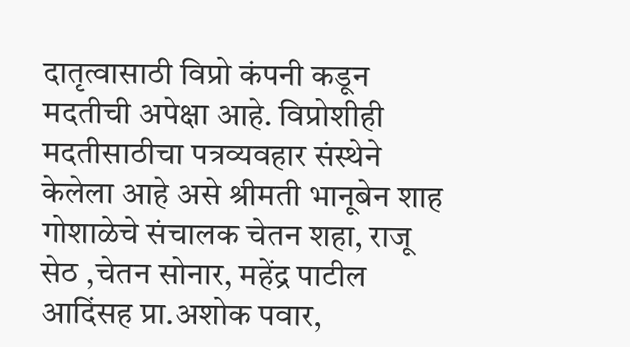दातृत्वासाठी विप्रो कंपनी कडून मदतीची अपेक्षा आहे. विप्रोशीही मदतीसाठीचा पत्रव्यवहार संस्थेने केलेला आहे असे श्रीमती भानूबेन शाह गोशाळेचे संचालक चेतन शहा, राजू सेठ ,चेतन सोनार, महेंद्र पाटील आदिंसह प्रा.अशोक पवार,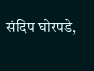संदिप घोरपडे,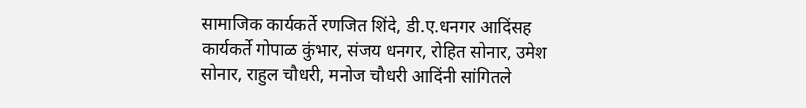सामाजिक कार्यकर्ते रणजित शिंदे, डी.ए.धनगर आदिंसह कार्यकर्ते गोपाळ कुंभार, संजय धनगर, रोहित सोनार, उमेश सोनार, राहुल चौधरी, मनोज चौधरी आदिंनी सांगितले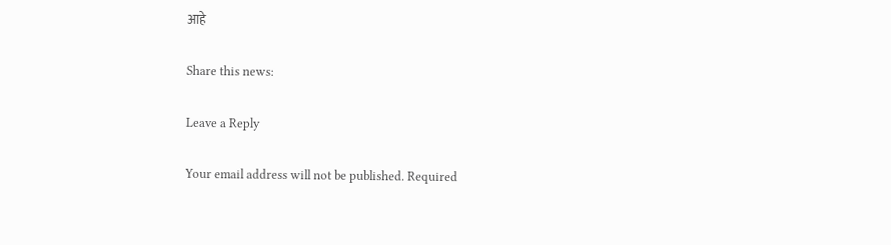आहे

Share this news:

Leave a Reply

Your email address will not be published. Required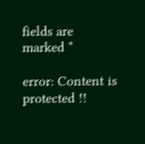fields are marked *

error: Content is protected !!